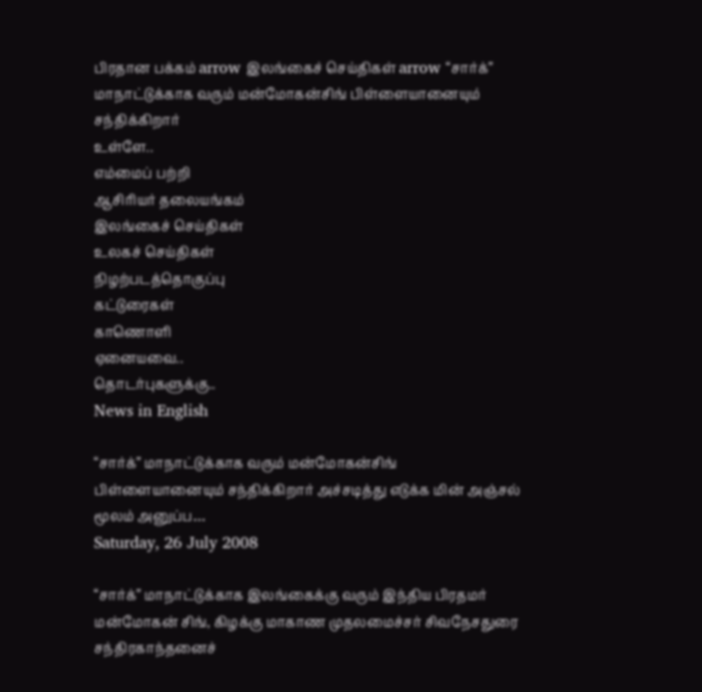பிரதான பக்கம் arrow இலங்கைச் செய்திகள் arrow “சார்க்” மாநாட்டுக்காக வரும் மன்மோகன்சிங் பிள்ளையானையும் சந்திக்கிறார்
உள்ளே..
எம்மைப் பற்றி
ஆசிரியர் தலையங்கம்
இலங்கைச் செய்திகள்
உலகச் செய்திகள்
நிழற்படத்தொகுப்பு
கட்டுரைகள்
காணொளி
ஏனையவை..
தொடர்புகளுக்கு..
News in English

“சார்க்” மாநாட்டுக்காக வரும் மன்மோகன்சிங் பிள்ளையானையும் சந்திக்கிறார் அச்சடித்து எடுக்க மின் அஞ்சல் மூலம் அனுப்ப…
Saturday, 26 July 2008

“சார்க்” மாநாட்டுக்காக இலங்கைக்கு வரும் இந்திய பிரதமர் மன்மோகன் சிங், கிழக்கு மாகாண முதலமைச்சர் சிவநேசதுரை சந்திரகாந்தனைச்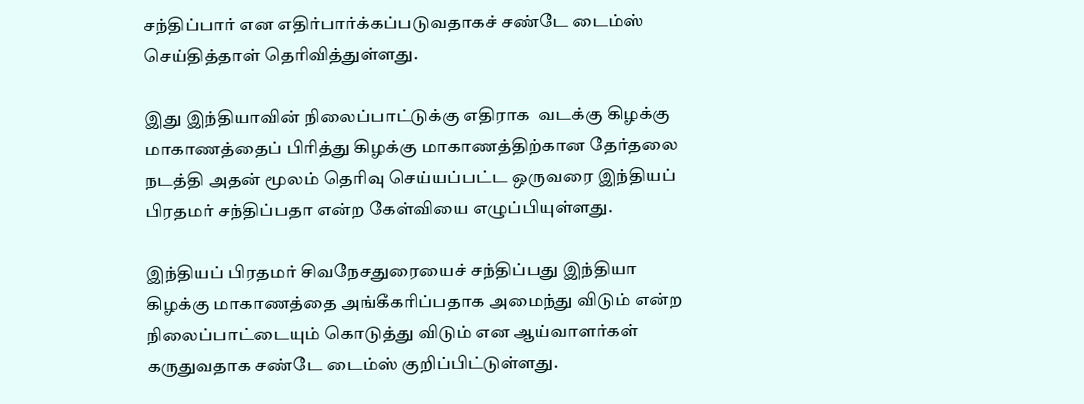சந்திப்பார் என எதிர்பார்க்கப்படுவதாகச் சண்டே டைம்ஸ் செய்தித்தாள் தெரிவித்துள்ளது.

இது இந்தியாவின் நிலைப்பாட்டுக்கு எதிராக  வடக்கு கிழக்கு மாகாணத்தைப் பிரித்து கிழக்கு மாகாணத்திற்கான தேர்தலை நடத்தி அதன் மூலம் தெரிவு செய்யப்பட்ட ஒருவரை இந்தியப் பிரதமர் சந்திப்பதா என்ற கேள்வியை எழுப்பியுள்ளது.

இந்தியப் பிரதமர் சிவநேசதுரையைச் சந்திப்பது இந்தியா  கிழக்கு மாகாணத்தை அங்கீகரிப்பதாக அமைந்து விடும் என்ற நிலைப்பாட்டையும் கொடுத்து விடும் என ஆய்வாளர்கள் கருதுவதாக சண்டே டைம்ஸ் குறிப்பிட்டுள்ளது.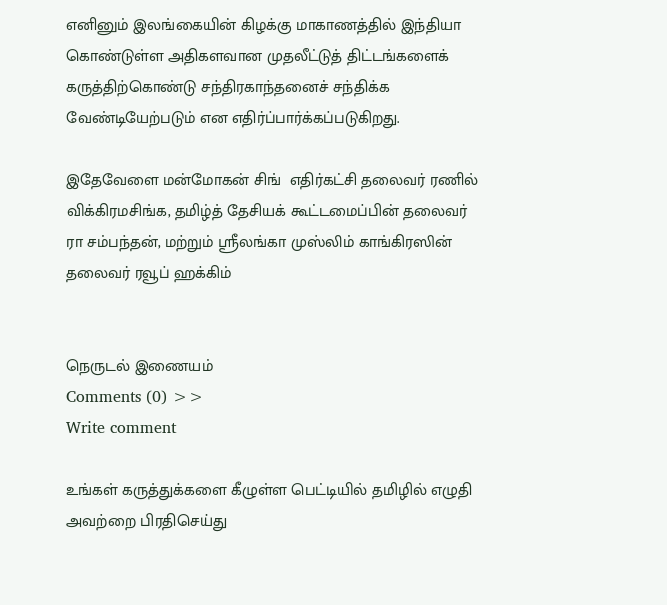எனினும் இலங்கையின் கிழக்கு மாகாணத்தில் இந்தியா கொண்டுள்ள அதிகளவான முதலீட்டுத் திட்டங்களைக் கருத்திற்கொண்டு சந்திரகாந்தனைச் சந்திக்க வேண்டியேற்படும் என எதிர்ப்பார்க்கப்படுகிறது.

இதேவேளை மன்மோகன் சிங்  எதிர்கட்சி தலைவர் ரணில் விக்கிரமசிங்க, தமிழ்த் தேசியக் கூட்டமைப்பின் தலைவர் ரா சம்பந்தன், மற்றும் ஸ்ரீலங்கா முஸ்லிம் காங்கிரஸின் தலைவர் ரவூப் ஹக்கிம்


நெருடல் இணையம்
Comments (0) >>
Write comment

உங்கள் கருத்துக்களை கீழுள்ள பெட்டியில் தமிழில் எழுதி அவற்றை பிரதிசெய்து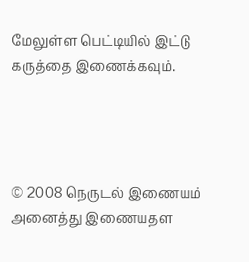மேலுள்ள பெட்டியில் இட்டு கருத்தை இணைக்கவும்.




© 2008 நெருடல் இணையம்
அனைத்து இணையதள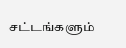சட்டங்களும்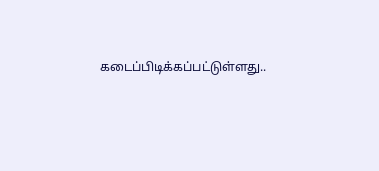கடைப்பிடிக்கப்பட்டுள்ளது..